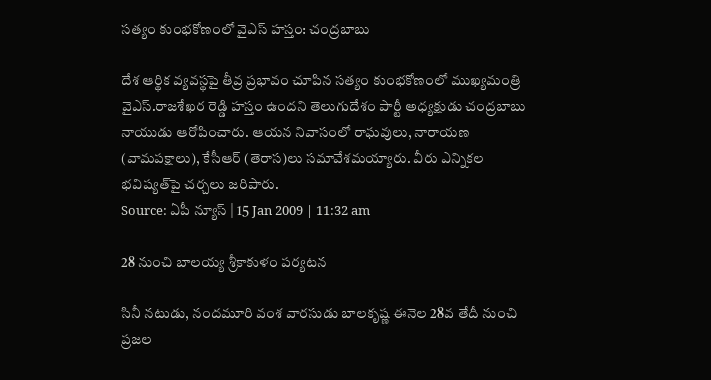సత్యం కుంభకోణంలో వైఎస్ హస్తం: చంద్రబాబు

దేశ ఆర్థిక వ్యవస్థపై తీవ్ర ప్రభావం చూపిన సత్యం కుంభకోణంలో ముఖ్యమంత్రి వైఎస్.రాజశేఖర రెడ్డి హస్తం ఉందని తెలుగుదేశం పార్టీ అధ్యక్షుడు చంద్రబాబు నాయుడు ఆరోపించారు. ఆయన నివాసంలో రాఘవులు, నారాయణ (వామపక్షాలు), కేసీఆర్ (తెరాస)లు సమావేశమయ్యారు. వీరు ఎన్నికల భవిష్యత్‌పై చర్చలు జరిపారు.
Source: ఏపీ న్యూస్ | 15 Jan 2009 | 11:32 am

28 నుంచి బాలయ్య శ్రీకాకుళం పర్యటన

సినీ నటుడు, నందమూరి వంశ వారసుడు బాలకృష్ణ ఈనెల 28వ తేదీ నుంచి ప్రజల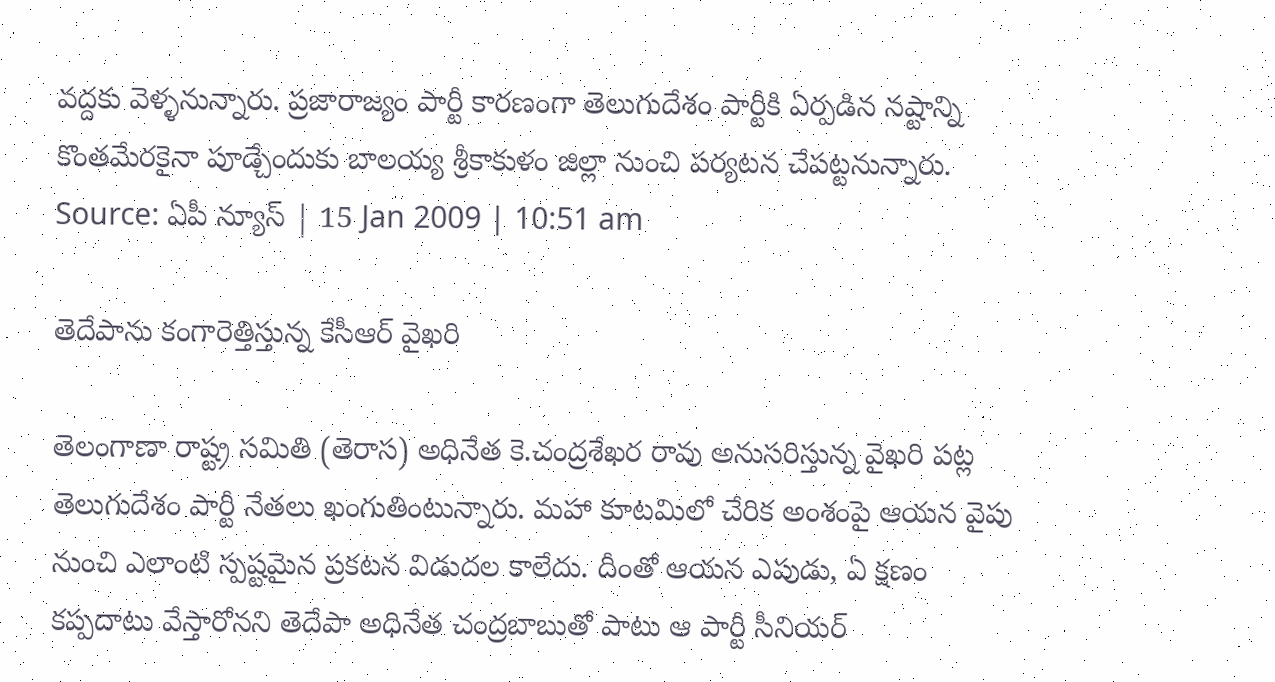వద్దకు వెళ్ళనున్నారు. ప్రజారాజ్యం పార్టీ కారణంగా తెలుగుదేశం పార్టీకి ఏర్పడిన నష్టాన్ని కొంతమేరకైనా పూడ్చేందుకు బాలయ్య శ్రీకాకుళం జిల్లా నుంచి పర్యటన చేపట్టనున్నారు.
Source: ఏపీ న్యూస్ | 15 Jan 2009 | 10:51 am

తెదేపాను కంగారెత్తిస్తున్న కేసీఆర్ వైఖరి

తెలంగాణా రాష్ట్ర సమితి (తెరాస) అధినేత కె.చంద్రశేఖర రావు అనుసరిస్తున్న వైఖరి పట్ల తెలుగుదేశం పార్టీ నేతలు ఖంగుతింటున్నారు. మహా కూటమిలో చేరిక అంశంపై ఆయన వైపు నుంచి ఎలాంటి స్పష్టమైన ప్రకటన విడుదల కాలేదు. దీంతో ఆయన ఎపుడు, ఏ క్షణం కప్పదాటు వేస్తారోనని తెదేపా అధినేత చంద్రబాబుతో పాటు ఆ పార్టీ సీనియర్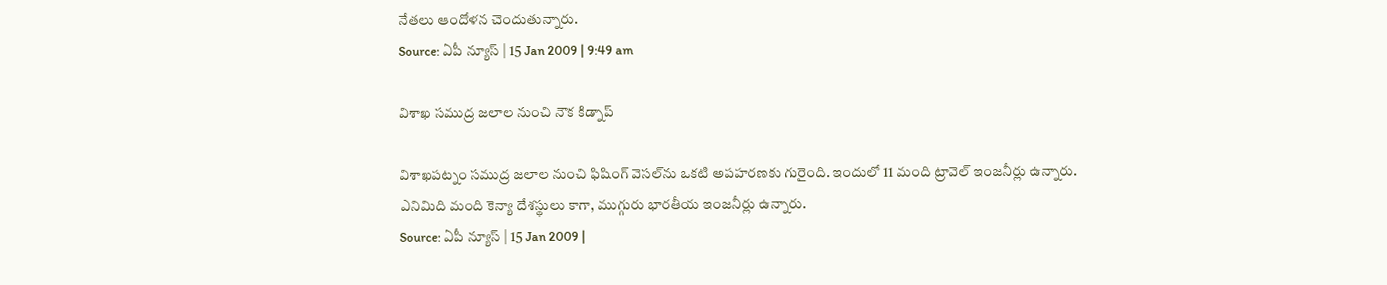నేతలు ఆందోళన చెందుతున్నారు.
Source: ఏపీ న్యూస్ | 15 Jan 2009 | 9:49 am

విశాఖ సముద్ర జలాల నుంచి నౌక కిడ్నాప్

విశాఖపట్నం సముద్ర జలాల నుంచి ఫిషింగ్ వెసల్‌ను ఒకటి అపహరణకు గురైంది. ఇందులో 11 మంది ట్రావెల్ ఇంజనీర్లు ఉన్నారు. ఎనిమిది మంది కెన్యా దేశస్థులు కాగా, ముగ్గురు భారతీయ ఇంజనీర్లు ఉన్నారు.
Source: ఏపీ న్యూస్ | 15 Jan 2009 |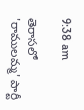9:38 am

తెరాసలో 'రాములమ్మ' పార్టీ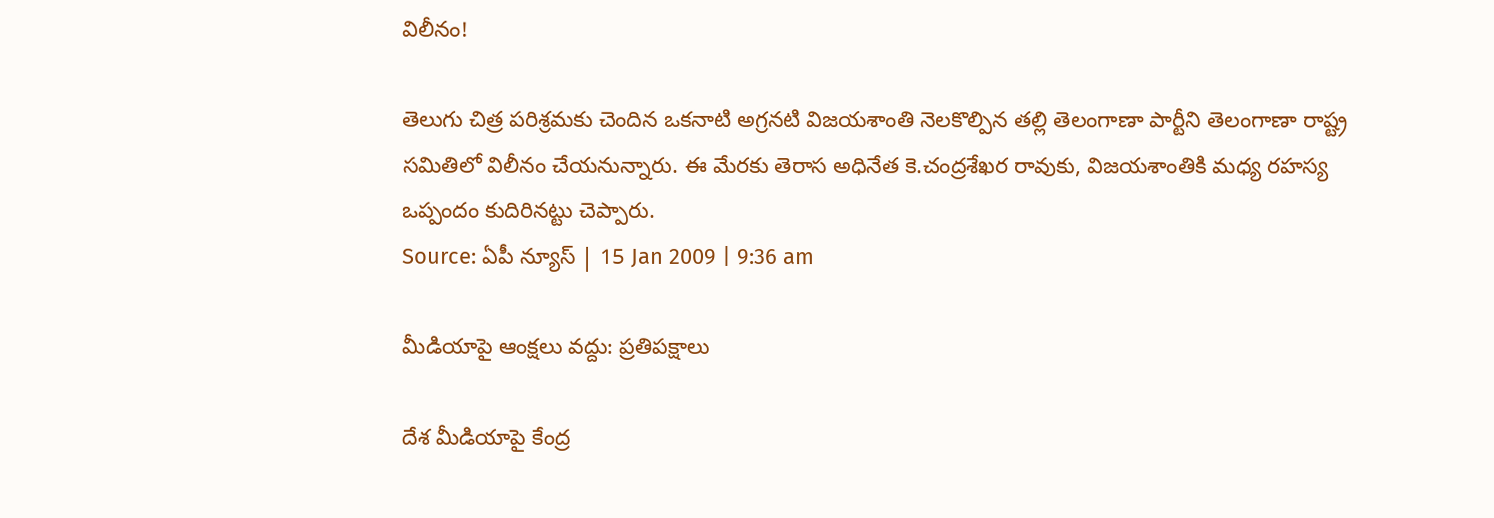విలీనం!

తెలుగు చిత్ర పరిశ్రమకు చెందిన ఒకనాటి అగ్రనటి విజయశాంతి నెలకొల్పిన తల్లి తెలంగాణా పార్టీని తెలంగాణా రాష్ట్ర సమితిలో విలీనం చేయనున్నారు. ఈ మేరకు తెరాస అధినేత కె.చంద్రశేఖర రావుకు, విజయశాంతికి మధ్య రహస్య ఒప్పందం కుదిరినట్టు చెప్పారు.
Source: ఏపీ న్యూస్ | 15 Jan 2009 | 9:36 am

మీడియాపై ఆంక్షలు వద్దు: ప్రతిపక్షాలు

దేశ మీడియాపై కేంద్ర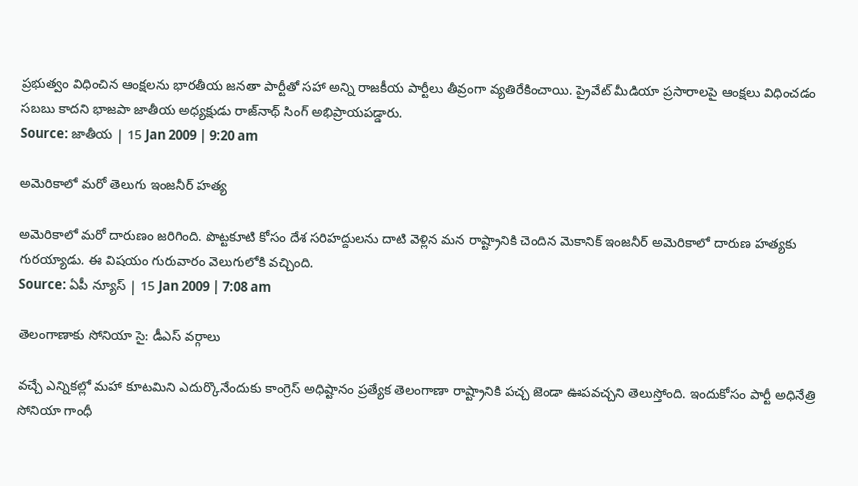ప్రభుత్వం విధించిన ఆంక్షలను భారతీయ జనతా పార్టీతో సహా అన్ని రాజకీయ పార్టీలు తీవ్రంగా వ్యతిరేకించాయి. ప్రైవేట్ మీడియా ప్రసారాలపై ఆంక్షలు విధించడం సబబు కాదని భాజపా జాతీయ అధ్యక్షుడు రాజ్‌నాథ్ సింగ్ అభిప్రాయపడ్డారు.
Source: జాతీయ | 15 Jan 2009 | 9:20 am

అమెరికాలో మరో తెలుగు ఇంజనీర్ హత్య

అమెరికాలో మరో దారుణం జరిగింది. పొట్టకూటి కోసం దేశ సరిహద్దులను దాటి వెళ్లిన మన రాష్ట్రానికి చెందిన మెకానిక్ ఇంజనీర్ అమెరికాలో దారుణ హత్యకు గురయ్యాడు. ఈ విషయం గురువారం వెలుగులోకి వచ్చింది.
Source: ఏపీ న్యూస్ | 15 Jan 2009 | 7:08 am

తెలంగాణాకు సోనియా సై: డీఎస్ వర్గాలు

వచ్చే ఎన్నికల్లో మహా కూటమిని ఎదుర్కొనేందుకు కాంగ్రెస్ అధిష్టానం ప్రత్యేక తెలంగాణా రాష్ట్రానికి పచ్చ జెండా ఊపవచ్చని తెలుస్తోంది. ఇందుకోసం పార్టీ అధినేత్రి సోనియా గాంధీ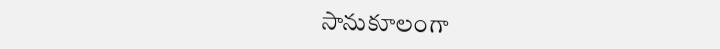సానుకూలంగా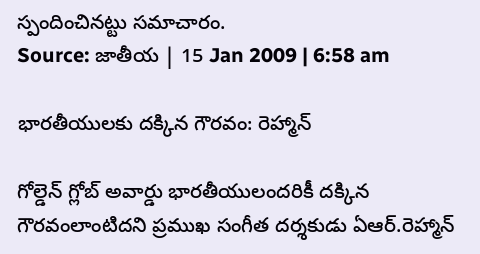స్పందించినట్టు సమాచారం.
Source: జాతీయ | 15 Jan 2009 | 6:58 am

భారతీయులకు దక్కిన గౌరవం: రెహ్మాన్

గోల్డెన్ గ్లోబ్ అవార్డు భారతీయులందరికీ దక్కిన గౌరవంలాంటిదని ప్రముఖ సంగీత దర్శకుడు ఏఆర్.రెహ్మాన్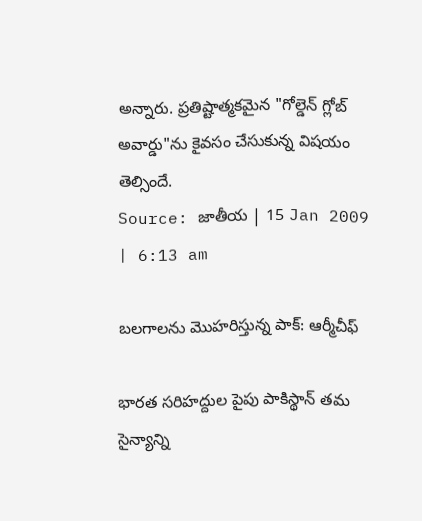అన్నారు. ప్రతిష్టాత్మకమైన "గోల్డెన్ గ్లోబ్ అవార్డు"ను కైవసం చేసుకున్న విషయం తెల్సిందే.
Source: జాతీయ | 15 Jan 2009 | 6:13 am

బలగాలను మొహరిస్తున్న పాక్: ఆర్మీచీఫ్

భారత సరిహద్దుల పైపు పాకిస్థాన్ తమ సైన్యాన్ని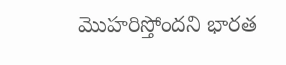మొహరిస్తోందని భారత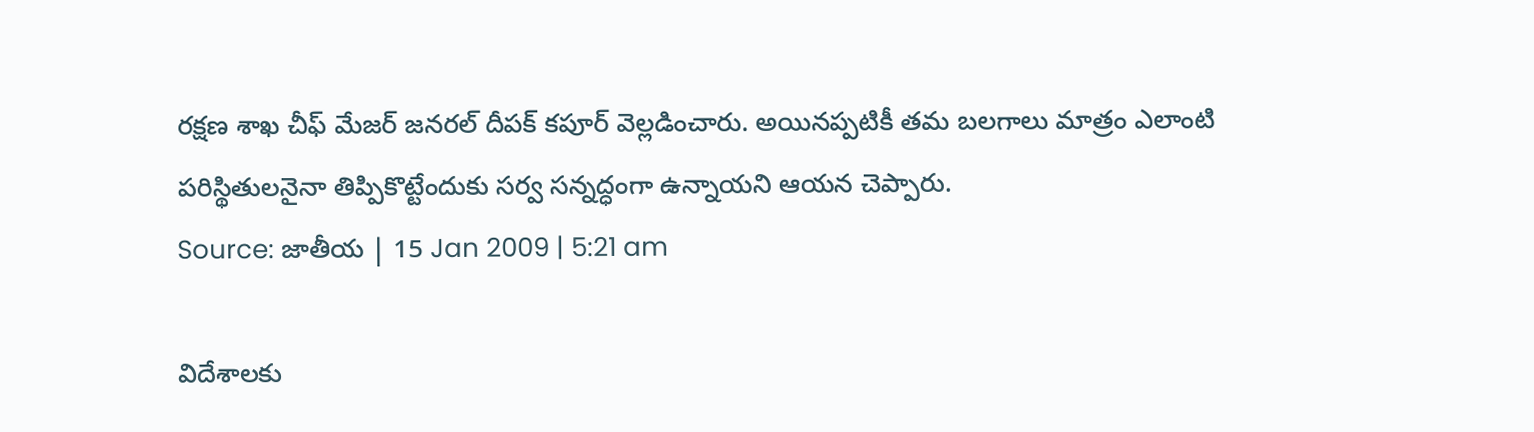రక్షణ శాఖ చీఫ్ మేజర్ జనరల్ దీపక్ కపూర్ వెల్లడించారు. అయినప్పటికీ తమ బలగాలు మాత్రం ఎలాంటి పరిస్థితులనైనా తిప్పికొట్టేందుకు సర్వ సన్నద్ధంగా ఉన్నాయని ఆయన చెప్పారు.
Source: జాతీయ | 15 Jan 2009 | 5:21 am

విదేశాలకు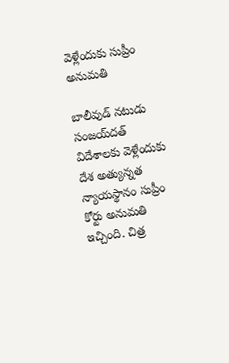వెళ్లేందుకు సుప్రీం అనుమతి

బాలీవుడ్ నటుడు సంజయ్‌దత్ విదేశాలకు వెళ్లేందుకు దేశ అత్యున్నత న్యాయస్థానం సుప్రీం కోర్టు అనుమతి ఇచ్చింది. చిత్ర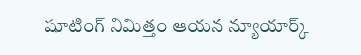షూటింగ్ నిమిత్తం ఆయన న్యూయార్క్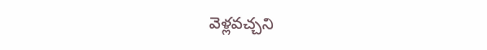వెళ్లవచ్చని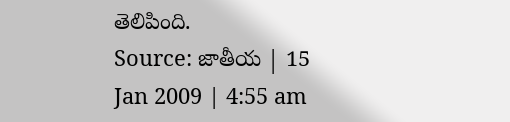తెలిపింది.
Source: జాతీయ | 15 Jan 2009 | 4:55 am